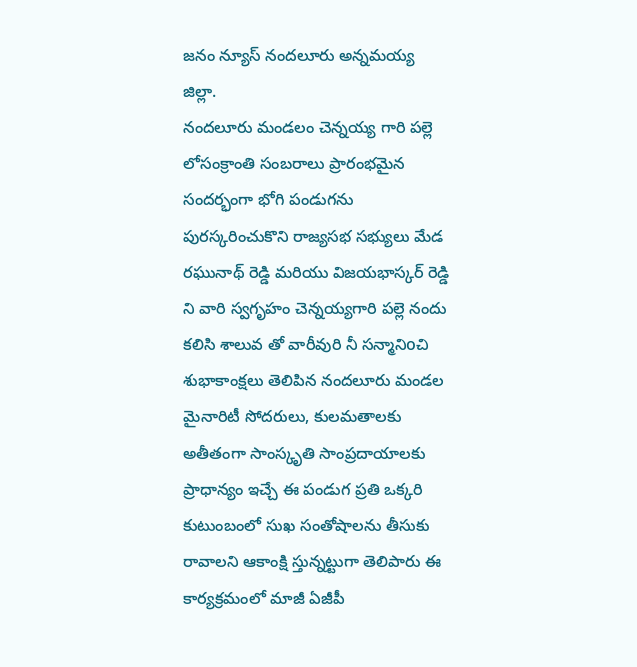జనం న్యూస్ నందలూరు అన్నమయ్య జిల్లా.
నందలూరు మండలం చెన్నయ్య గారి పల్లె లోసంక్రాంతి సంబరాలు ప్రారంభమైన సందర్భంగా భోగి పండుగను పురస్కరించుకొని రాజ్యసభ సభ్యులు మేడ రఘునాథ్ రెడ్డి మరియు విజయభాస్కర్ రెడ్డి ని వారి స్వగృహం చెన్నయ్యగారి పల్లె నందు కలిసి శాలువ తో వారీవురి నీ సన్మానిoచి శుభాకాంక్షలు తెలిపిన నందలూరు మండల మైనారిటీ సోదరులు, కులమతాలకు అతీతంగా సాంస్కృతి సాంప్రదాయాలకు ప్రాధాన్యం ఇచ్చే ఈ పండుగ ప్రతి ఒక్కరి కుటుంబంలో సుఖ సంతోషాలను తీసుకు రావాలని ఆకాంక్షి స్తున్నట్టుగా తెలిపారు ఈ కార్యక్రమంలో మాజీ ఏజీపీ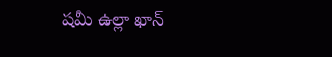షమీ ఉల్లా ఖాన్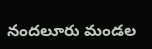నందలూరు మండల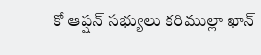కో ఆప్షన్ సభ్యులు కరిముల్లా ఖాన్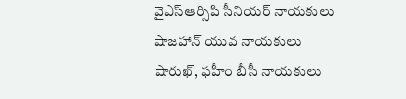వైఎస్ఆర్సిపి సీనియర్ నాయకులు షాజహాన్ యువ నాయకులు షారుఖ్, ఫహీం బీసీ నాయకులు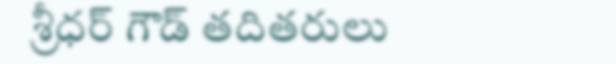శ్రీధర్ గౌడ్ తదితరులు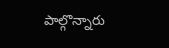పాల్గొన్నారు